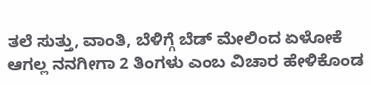ತಲೆ ಸುತ್ತು, ವಾಂತಿ, ಬೆಳಿಗ್ಗೆ ಬೆಡ್ ಮೇಲಿಂದ ಏಳೋಕೆ ಆಗಲ್ಲ ನನಗೀಗಾ 2 ತಿಂಗಳು ಎಂಬ ವಿಚಾರ ಹೇಳಿಕೊಂಡ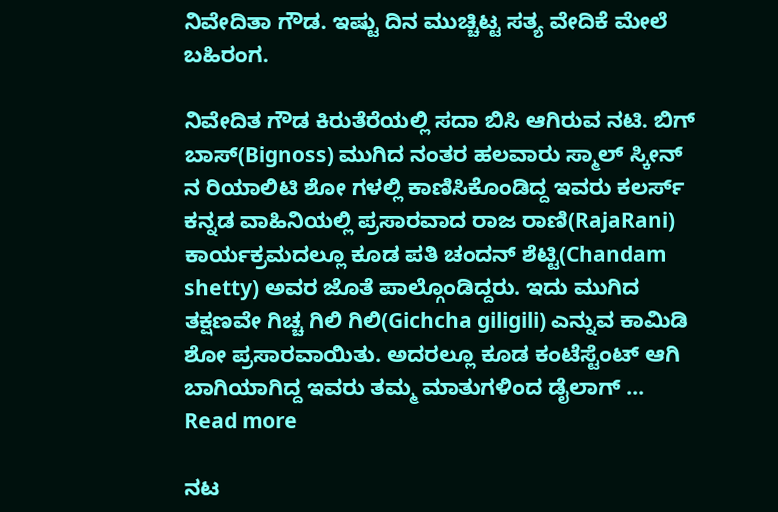ನಿವೇದಿತಾ ಗೌಡ. ಇಷ್ಟು ದಿನ ಮುಚ್ಚಿಟ್ಟ ಸತ್ಯ ವೇದಿಕೆ ಮೇಲೆ ಬಹಿರಂಗ.

ನಿವೇದಿತ ಗೌಡ ಕಿರುತೆರೆಯಲ್ಲಿ ಸದಾ ಬಿಸಿ ಆಗಿರುವ ನಟಿ. ಬಿಗ್ ಬಾಸ್(Bignoss) ಮುಗಿದ ನಂತರ ಹಲವಾರು ಸ್ಮಾಲ್ ಸ್ಕೀನ್ ನ ರಿಯಾಲಿಟಿ ಶೋ ಗಳಲ್ಲಿ ಕಾಣಿಸಿಕೊಂಡಿದ್ದ ಇವರು ಕಲರ್ಸ್ ಕನ್ನಡ ವಾಹಿನಿಯಲ್ಲಿ ಪ್ರಸಾರವಾದ ರಾಜ ರಾಣಿ(RajaRani) ಕಾರ್ಯಕ್ರಮದಲ್ಲೂ ಕೂಡ ಪತಿ ಚಂದನ್ ಶೆಟ್ಟಿ(Chandam shetty) ಅವರ ಜೊತೆ ಪಾಲ್ಗೊಂಡಿದ್ದರು. ಇದು ಮುಗಿದ ತಕ್ಷಣವೇ ಗಿಚ್ಚ ಗಿಲಿ ಗಿಲಿ(Gichcha giligili) ಎನ್ನುವ ಕಾಮಿಡಿ ಶೋ ಪ್ರಸಾರವಾಯಿತು. ಅದರಲ್ಲೂ ಕೂಡ ಕಂಟೆಸ್ಟೆಂಟ್ ಆಗಿ ಬಾಗಿಯಾಗಿದ್ದ ಇವರು ತಮ್ಮ ಮಾತುಗಳಿಂದ ಡೈಲಾಗ್ … Read more

ನಟ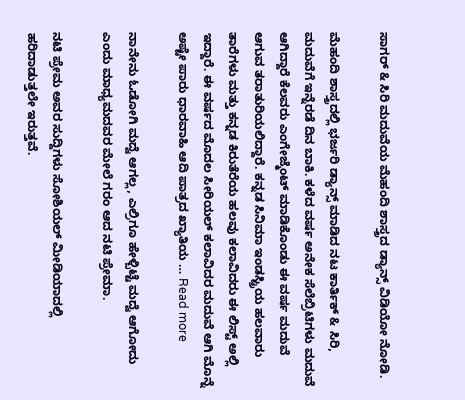ಸಾಗರ್ & ಸಿರಿ ಮದುವೆಯ ಮೆಹಂದಿ ಶಾಸ್ತ್ರದ ಡ್ಯಾನ್ಸ್ ವಿಡಿಯೋ ನೋಡಿ.

ಮೆಹಂದಿ ಶಾಸ್ತ್ರದಲ್ಲಿ ಭರ್ಜರಿ ಡ್ಯಾನ್ಸ್ ಮಾಡಿದ ನಟ ಕಾರ್ತಿಕ್ & ಸಿರಿ, ಮದುವೆಗೆ ಇನ್ನೆರಡೆ ದಿನ ಬಾಕಿ. ಕಳೆದ ವರ್ಷ ಅನೇಕ ಸೆಲೆಬ್ರಿಟಿಗಳು ಮದುವೆ ಆಗಿದ್ದಾರೆ ಕೆಲವರು ಎಂಗೇಜ್ಮೆಂಟ್ ಮಾಡಿಕೊಂಡು ಈ ವರ್ಷ ಮದುವೆ ಆಗುವ ತರಾತುರಿಯಲಿದ್ದಾರೆ. ಕನ್ನಡ ಸಿನಿಮಾ ಇಂಡಸ್ಟ್ರಿಯ ಹಲವಾರು ತಾರೆಗಳು ಮತ್ತು ಕನ್ನಡ ಕಿರುತೆರೆಯ ಹಲವು ಕಲಾವಿದರು ಈ ಲಿಸ್ಟ್ ಅಲ್ಲಿ ಇದ್ದಾರೆ. ಈ ವರ್ಷದ ಮೊದಲ ಸೀರಿಯಲ್ ಕಲಾವಿದರ ಮದುವೆ ಆಗಿ ಮೊನ್ನೆ ಅಷ್ಟೇ ಪಾರು ಧಾರವಾಹಿ ಆದಿ ಪಾತ್ರದ ಖ್ಯಾತಿಯ … Read more

ನಾನೇನು ಓಡೋಗಿ ಮದ್ವೆ ಆಗಲ್ಲ, ಎಲ್ರಿಗೂ ಹೇಳ್ಬಿಟ್ಟೆ ಮದ್ವೆ ಆಗೋದು ಎಂದು ಮಾಧ್ಯಮದವರ ಮೇಲೆ ಗರಂ ಆದ ನಟಿ ಪ್ರೇಮಾ.

ನಟಿ ಪ್ರೇಮ ಅವರ ಸುದ್ದಿಗಳು ಸೋಶಿಯಲ್ ಮೀಡಿಯಾದಲ್ಲಿ ಹರಿದಾಡುತ್ತಲೇ ಇರುತ್ತವೆ.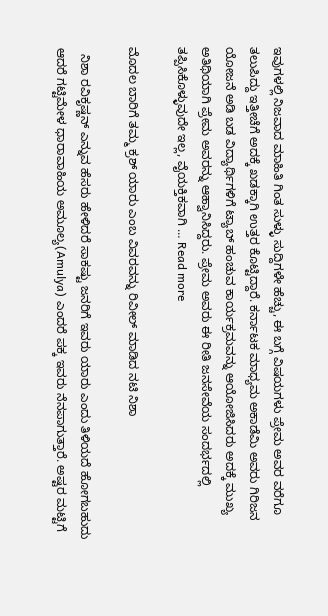ಇವುಗಳಲ್ಲಿ ನಿಜವಾದ ಮಾಹಿತಿ ಗಿಂತ ಸುಳ್ಳು ಸುದ್ದಿಗಳೇ ಹೆಚ್ಚು, ಈ ಬಗ್ಗೆ ವಿಷಯಗಳು ಪ್ರೇಮ ಅವರ ವರೆಗೂ ತಲುಪಿದ್ದು ಇತ್ತೀಚೆಗೆ ಅದಕ್ಕೆ ಖಡಕ್ಕಾಗಿ ಉತ್ತರ ಕೊಟ್ಟಿದ್ದಾರೆ. ಕರ್ನಾಟಕ ಮಾಧ್ಯಮ ಅಕಾಡೆಮಿ ಅವರು ಗಿರಿಜನ ಯೋಜನೆ ಅಡಿ ಬಡ ವಿದ್ಯಾರ್ಥಿಗಳಿಗೆ ಟ್ಯಾಬ್ ಹಂಚುವ ಕಾರ್ಯಕ್ರಮವನ್ನು ಆಯೋಜಿಸಿದರು ಅದಕ್ಕೆ ಮುಖ್ಯ ಅತಿಥಿಯಾಗಿ ಪ್ರೇಮ ಅವರನ್ನು ಆಹ್ವಾನಿಸಿದ್ದರು. ಪ್ರೇಮ ಅವರು ಈ ರೀತಿ ಜನಸೇವೆಯ ಸಂದರ್ಭದಲ್ಲಿ ತಪ್ಪಿಸಿಕೊಳ್ಳುವುದೇ ಇಲ್ಲ, ವೈಯಕ್ತಿಕವಾಗಿ … Read more

ಮೊದಲ ಬಾರಿಗೆ ತಮ್ಮ ಕ್ರಶ್ ಯಾರು ಎಂಬ ವಿವರವನ್ನು ರಿವೀಲ್ ಮಾಡಿದ ನಟಿ ನಿಶಾ

  ನಿಶಾ ರವಿಕೃಷ್ಣನ್ ಎನ್ನುವ ಹೆಸರು ಹೇಳಿದರೆ ಸಾಕಷ್ಟು ಜನರಿಗೆ ಇವರು ಯಾರು ಎಂದು ತಿಳಿಯದೆ ಹೋಗಬಹುದು ಆದರೆ ಗಟ್ಟಿಮೇಳ ಧಾರಾವಾಹಿಯ ಅಮೂಲ್ಯ(Amulya) ಎಂದರೆ ಪಕ್ಕ ಇವರು ನೆನಪಾಗುತ್ತಾರೆ. ಅಷ್ಟರ ಮಟ್ಟಿಗೆ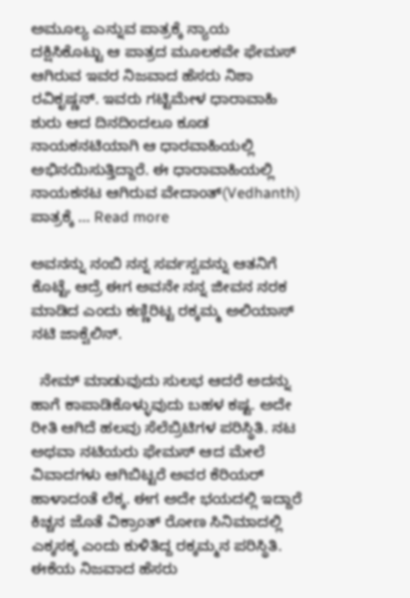ಅಮೂಲ್ಯ ಎನ್ನುವ ಪಾತ್ರಕ್ಕೆ ನ್ಯಾಯ ದಕ್ಷಿಸಿಕೊಟ್ಟು ಆ ಪಾತ್ರದ ಮೂಲಕವೇ ಫೇಮಸ್ ಆಗಿರುವ ಇವರ ನಿಜವಾದ ಹೆಸರು ನಿಶಾ ರವಿಕೃಷ್ಣನ್. ಇವರು ಗಟ್ಟಿಮೇಳ ಧಾರಾವಾಹಿ ಶುರು ಆದ ದಿನದಿಂದಲೂ ಕೂಡ ನಾಯಕನಟಿಯಾಗಿ ಆ ಧಾರವಾಹಿಯಲ್ಲಿ ಅಭಿನಯಿಸುತ್ತಿದ್ದಾರೆ. ಈ ಧಾರಾವಾಹಿಯಲ್ಲಿ ನಾಯಕನಟ ಆಗಿರುವ ವೇದಾಂತ್(Vedhanth) ಪಾತ್ರಕ್ಕೆ … Read more

ಅವನನ್ನು ನಂಬಿ ನನ್ನ ಸರ್ವಸ್ವವನ್ನು ಆತನಿಗೆ ಕೊಟ್ಟೆ, ಆದ್ರೆ ಈಗ ಅವನೇ ನನ್ನ ಜೀವನ ನರಕ ಮಾಡಿದ ಎಂದು ಕಣ್ಣಿರಿಟ್ಟ ರಕ್ಕಮ್ಮ ಅಲಿಯಾಸ್ ನಟಿ ಜಾಕ್ವೆಲಿನ್.

  ನೇಮ್ ಮಾಡುವುದು ಸುಲಭ ಆದರೆ ಅದನ್ನು ಹಾಗೆ ಕಾಪಾಡಿಕೊಳ್ಳುವುದು ಬಹಳ ಕಷ್ಟ. ಅದೇ ರೀತಿ ಆಗಿದೆ ಹಲವು ಸೆಲೆಬ್ರಿಟಿಗಳ ಪರಿಸ್ಥಿತಿ. ನಟ ಅಥವಾ ನಟಿಯರು ಫೇಮಸ್ ಆದ ಮೇಲೆ ವಿವಾದಗಳು ಆಗಿಬಿಟ್ಟರೆ ಅವರ ಕೆರಿಯರ್ ಹಾಳಾದಂತೆ ಲೆಕ್ಕ. ಈಗ ಅದೇ ಭಯದಲ್ಲಿ ಇದ್ದಾರೆ ಕಿಚ್ಚನ ಜೊತೆ ವಿಕ್ರಾಂತ್ ರೋಣ ಸಿನಿಮಾದಲ್ಲಿ ಎಕ್ಕಸಕ್ಕ ಎಂದು ಕುಳಿತಿದ್ದ ರಕ್ಕಮ್ಮನ ಪರಿಸ್ಥಿತಿ. ಈಕೆಯ ನಿಜವಾದ ಹೆಸರು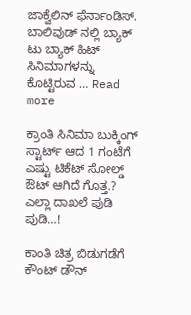ಜಾಕ್ವೆಲಿನ್ ಫೆರ್ನಾಂಡಿಸ್. ಬಾಲಿವುಡ್ ನಲ್ಲಿ ಬ್ಯಾಕ್ ಟು ಬ್ಯಾಕ್ ಹಿಟ್ ಸಿನಿಮಾಗಳನ್ನು ಕೊಟ್ಟಿರುವ … Read more

ಕ್ರಾಂತಿ ಸಿನಿಮಾ ಬುಕ್ಕಿಂಗ್ ಸ್ಟಾರ್ಟ್ ಆದ 1 ಗಂಟೆಗೆ ಎಷ್ಟು ಟಿಕೆಟ್ ಸೋಲ್ಡ್ ಔಟ್ ಆಗಿದೆ ಗೊತ್ತ.? ಎಲ್ಲಾ ದಾಖಲೆ ಪುಡಿ ಪುಡಿ…!

ಕಾಂತಿ ಚಿತ್ರ ಬಿಡುಗಡೆಗೆ ಕೌಂಟ್ ಡೌನ್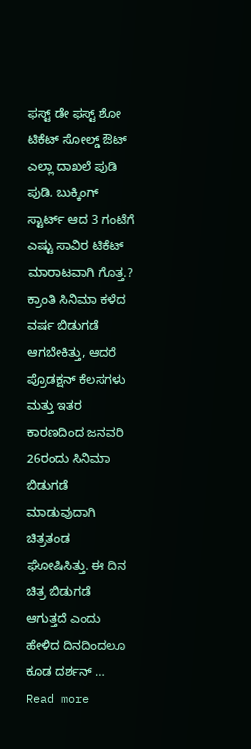ಫಸ್ಟ್ ಡೇ ಫಸ್ಟ್ ಶೋ ಟಿಕೆಟ್ ಸೋಲ್ಡ್ ಔಟ್ ಎಲ್ಲಾ ದಾಖಲೆ ಪುಡಿ ಪುಡಿ. ಬುಕ್ಕಿಂಗ್ ಸ್ಟಾರ್ಟ್ ಆದ 3 ಗಂಟೆಗೆ ಎಷ್ಟು ಸಾವಿರ ಟಿಕೆಟ್ ಮಾರಾಟವಾಗಿ ಗೊತ್ತ.? ಕ್ರಾಂತಿ ಸಿನಿಮಾ ಕಳೆದ ವರ್ಷ ಬಿಡುಗಡೆ ಆಗಬೇಕಿತ್ತು, ಆದರೆ ಪ್ರೊಡಕ್ಷನ್ ಕೆಲಸಗಳು ಮತ್ತು ಇತರ ಕಾರಣದಿಂದ ಜನವರಿ 26ರಂದು ಸಿನಿಮಾ ಬಿಡುಗಡೆ ಮಾಡುವುದಾಗಿ ಚಿತ್ರತಂಡ ಘೋಷಿಸಿತ್ತು. ಈ ದಿನ ಚಿತ್ರ ಬಿಡುಗಡೆ ಆಗುತ್ತದೆ ಎಂದು ಹೇಳಿದ ದಿನದಿಂದಲೂ ಕೂಡ ದರ್ಶನ್ … Read more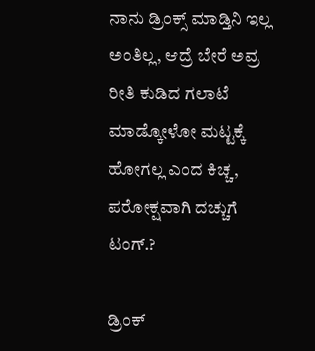ನಾನು ಡ್ರಿಂಕ್ಸ್ ಮಾಡ್ತಿನಿ ಇಲ್ಲ ಅಂತಿಲ್ಲ, ಆದ್ರೆ ಬೇರೆ ಅವ್ರ ರೀತಿ ಕುಡಿದ ಗಲಾಟೆ ಮಾಡ್ಕೋಳೋ ಮಟ್ಟಕ್ಕೆ ಹೋಗಲ್ಲ ಎಂದ ಕಿಚ್ಚ, ಪರೋಕ್ಷವಾಗಿ ದಚ್ಚುಗೆ ಟಂಗ್.?

ಡ್ರಿಂಕ್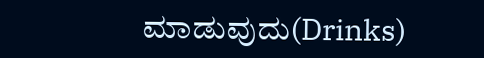ಮಾಡುವುದು(Drinks)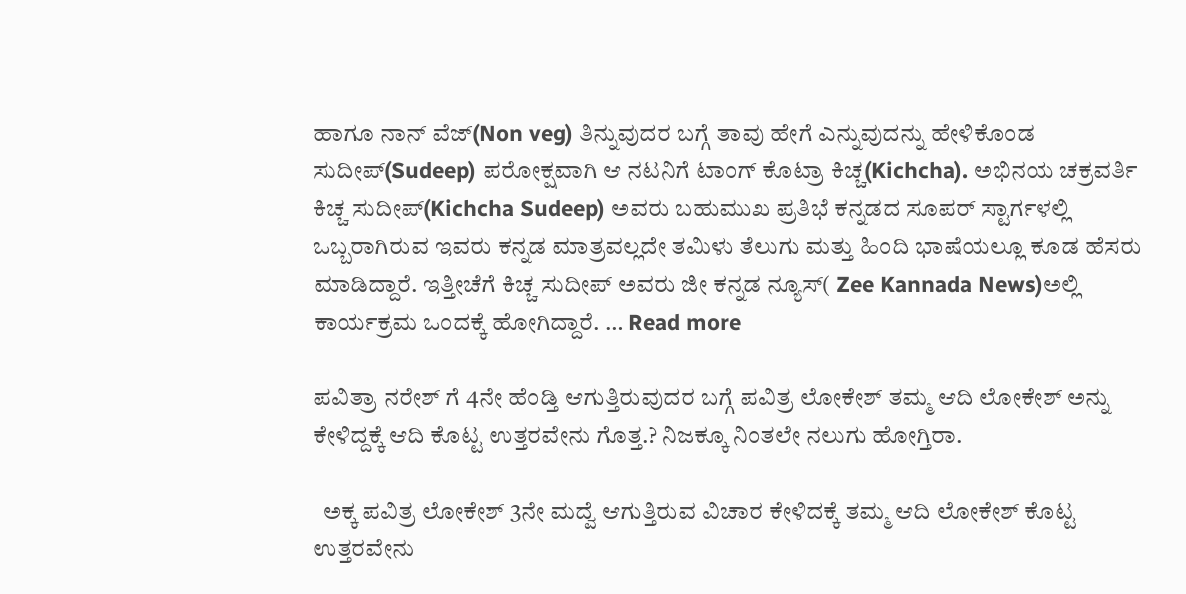ಹಾಗೂ ನಾನ್ ವೆಜ್(Non veg) ತಿನ್ನುವುದರ ಬಗ್ಗೆ ತಾವು ಹೇಗೆ ಎನ್ನುವುದನ್ನು ಹೇಳಿಕೊಂಡ ಸುದೀಪ್(Sudeep) ಪರೋಕ್ಷವಾಗಿ ಆ ನಟನಿಗೆ ಟಾಂಗ್ ಕೊಟ್ರಾ ಕಿಚ್ಚ(Kichcha). ಅಭಿನಯ ಚಕ್ರವರ್ತಿ ಕಿಚ್ಚ ಸುದೀಪ್(Kichcha Sudeep) ಅವರು ಬಹುಮುಖ ಪ್ರತಿಭೆ ಕನ್ನಡದ ಸೂಪರ್ ಸ್ಟಾರ್ಗಳಲ್ಲಿ ಒಬ್ಬರಾಗಿರುವ ಇವರು ಕನ್ನಡ ಮಾತ್ರವಲ್ಲದೇ ತಮಿಳು ತೆಲುಗು ಮತ್ತು ಹಿಂದಿ ಭಾಷೆಯಲ್ಲೂ ಕೂಡ ಹೆಸರು ಮಾಡಿದ್ದಾರೆ. ಇತ್ತೀಚೆಗೆ ಕಿಚ್ಚ ಸುದೀಪ್ ಅವರು ಜೀ ಕನ್ನಡ ನ್ಯೂಸ್( Zee Kannada News)ಅಲ್ಲಿ ಕಾರ್ಯಕ್ರಮ ಒಂದಕ್ಕೆ ಹೋಗಿದ್ದಾರೆ. … Read more

ಪವಿತ್ರಾ ನರೇಶ್ ಗೆ 4ನೇ ಹೆಂಡ್ತಿ ಆಗುತ್ತಿರುವುದರ ಬಗ್ಗೆ ಪವಿತ್ರ ಲೋಕೇಶ್ ತಮ್ಮ ಆದಿ ಲೋಕೇಶ್ ಅನ್ನು ಕೇಳಿದ್ದಕ್ಕೆ ಆದಿ ಕೊಟ್ಟ ಉತ್ತರವೇನು ಗೊತ್ತ.? ನಿಜಕ್ಕೂ ನಿಂತಲೇ ನಲುಗು ಹೋಗ್ತಿರಾ.

  ಅಕ್ಕ ಪವಿತ್ರ ಲೋಕೇಶ್ 3ನೇ ಮದ್ವೆ ಆಗುತ್ತಿರುವ ವಿಚಾರ ಕೇಳಿದಕ್ಕೆ ತಮ್ಮ ಆದಿ ಲೋಕೇಶ್ ಕೊಟ್ಟ ಉತ್ತರವೇನು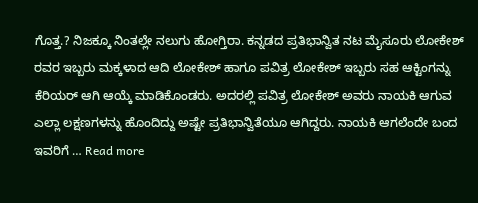ಗೊತ್ತ.? ನಿಜಕ್ಕೂ ನಿಂತಲ್ಲೇ ನಲುಗು ಹೋಗ್ತಿರಾ. ಕನ್ನಡದ ಪ್ರತಿಭಾನ್ವಿತ ನಟ ಮೈಸೂರು ಲೋಕೇಶ್ ರವರ ಇಬ್ಬರು ಮಕ್ಕಳಾದ ಆದಿ ಲೋಕೇಶ್ ಹಾಗೂ ಪವಿತ್ರ ಲೋಕೇಶ್ ಇಬ್ಬರು ಸಹ ಆಕ್ಟಿಂಗನ್ನು ಕೆರಿಯರ್ ಆಗಿ ಆಯ್ಕೆ ಮಾಡಿಕೊಂಡರು. ಅದರಲ್ಲಿ ಪವಿತ್ರ ಲೋಕೇಶ್ ಅವರು ನಾಯಕಿ ಆಗುವ ಎಲ್ಲಾ ಲಕ್ಷಣಗಳನ್ನು ಹೊಂದಿದ್ದು ಅಷ್ಟೇ ಪ್ರತಿಭಾನ್ವಿತೆಯೂ ಆಗಿದ್ದರು. ನಾಯಕಿ ಆಗಲೆಂದೇ ಬಂದ ಇವರಿಗೆ … Read more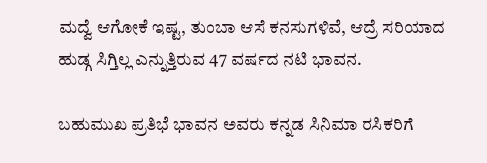ಮದ್ವೆ ಆಗೋಕೆ ಇಷ್ಟ, ತುಂಬಾ ಆಸೆ ಕನಸುಗಳಿವೆ, ಆದ್ರೆ ಸರಿಯಾದ ಹುಡ್ಗ ಸಿಗ್ತಿಲ್ಲ ಎನ್ನುತ್ತಿರುವ 47 ವರ್ಷದ ನಟಿ ಭಾವನ.

ಬಹುಮುಖ ಪ್ರತಿಭೆ ಭಾವನ ಅವರು ಕನ್ನಡ ಸಿನಿಮಾ ರಸಿಕರಿಗೆ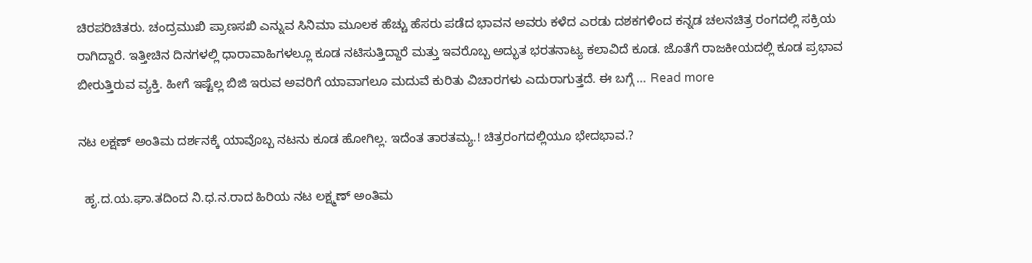ಚಿರಪರಿಚಿತರು. ಚಂದ್ರಮುಖಿ ಪ್ರಾಣಸಖಿ ಎನ್ನುವ ಸಿನಿಮಾ ಮೂಲಕ ಹೆಚ್ಚು ಹೆಸರು ಪಡೆದ ಭಾವನ ಅವರು ಕಳೆದ ಎರಡು ದಶಕಗಳಿಂದ ಕನ್ನಡ ಚಲನಚಿತ್ರ ರಂಗದಲ್ಲಿ ಸಕ್ರಿಯ ರಾಗಿದ್ದಾರೆ. ಇತ್ತೀಚಿನ ದಿನಗಳಲ್ಲಿ ಧಾರಾವಾಹಿಗಳಲ್ಲೂ ಕೂಡ ನಟಿಸುತ್ತಿದ್ದಾರೆ ಮತ್ತು ಇವರೊಬ್ಬ ಅದ್ಭುತ ಭರತನಾಟ್ಯ ಕಲಾವಿದೆ ಕೂಡ. ಜೊತೆಗೆ ರಾಜಕೀಯದಲ್ಲಿ ಕೂಡ ಪ್ರಭಾವ ಬೀರುತ್ತಿರುವ ವ್ಯಕ್ತಿ. ಹೀಗೆ ಇಷ್ಟೆಲ್ಲ ಬಿಜಿ ಇರುವ ಅವರಿಗೆ ಯಾವಾಗಲೂ ಮದುವೆ ಕುರಿತು ವಿಚಾರಗಳು ಎದುರಾಗುತ್ತದೆ. ಈ ಬಗ್ಗೆ … Read more

ನಟ ಲಕ್ಷಣ್ ಅಂತಿಮ ದರ್ಶನಕ್ಕೆ ಯಾವೊಬ್ಬ ನಟನು ಕೂಡ ಹೋಗಿಲ್ಲ. ಇದೆಂತ ತಾರತಮ್ಯ.! ಚಿತ್ರರಂಗದಲ್ಲಿಯೂ ಭೇದಭಾವ.?

  ಹೃ.ದ.ಯ.ಘಾ.ತದಿಂದ ನಿ.ಧ.ನ.ರಾದ ಹಿರಿಯ ನಟ ಲಕ್ಷ್ಮಣ್ ಅಂತಿಮ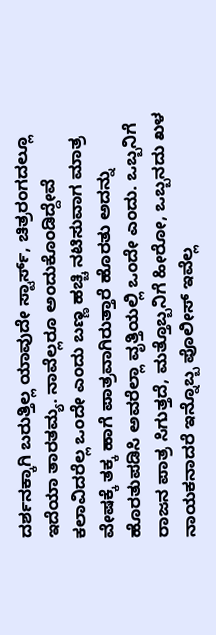ದರ್ಶನಕ್ಕಾಗಿ ಬರುತ್ತಿಲ್ಲ ಯಾವುದೇ ಸ್ಟಾರ್ಸ್, ಚಿತ್ರರಂಗದಲ್ಲೂ ಇದೆಯಾ ತಾರತಮ್ಯ. ನಾವೆಲ್ಲರೂ ಅಂದುಕೊಂಡಿದ್ದೇವೆ ಕಲಾವಿದರೆಲ್ಲ ಒಂದೇ ಎಂದು ಬಣ್ಣ ಹಚ್ಚಿ ನಟಿಸುವಾಗ ಮಾತ್ರ ವೇಷಕ್ಕೆ ತಕ್ಕ ಹಾಗೆ ಪಾತ್ರವಾಗಿರುತ್ತಾರೆ ಹೊರತು ಅದನ್ನು ಹೊರತುಪಡಿಸಿ ಅವರೆಲ್ಲಾ ವೃತ್ತಿಯಲ್ಲಿ ಒಂದೇ ಎಂದು. ಒಬ್ಬನಿಗೆ ರಾಜನ ಪಾತ್ರ ಸಿಗುತ್ತದೆ, ಮತ್ತೊಬ್ಬನಿಗೆ ಹೀರೋ, ಒಬ್ಬನದು ಖಳ ನಾಯಕನಾದರೆ ಇನ್ನೊಬ್ಬ ಪೊಲೀಸ್ ಇವೆಲ್ಲ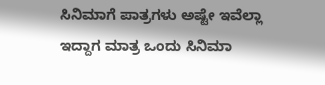ಸಿನಿಮಾಗೆ ಪಾತ್ರಗಳು ಅಷ್ಟೇ ಇವೆಲ್ಲಾ ಇದ್ದಾಗ ಮಾತ್ರ ಒಂದು ಸಿನಿಮಾ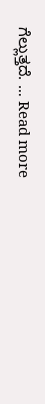ಗೆಲ್ಲುತ್ತದೆ. … Read more